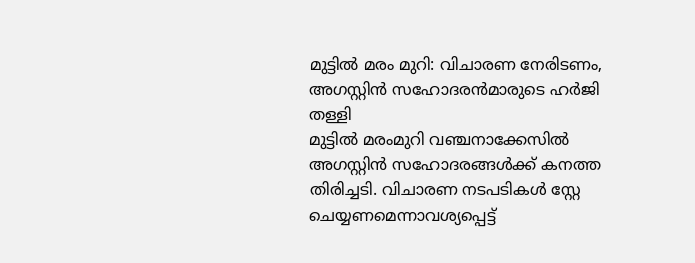മുട്ടിൽ മരം മുറി: വിചാരണ നേരിടണം, അഗസ്റ്റിൻ സഹോദരൻമാരുടെ ഹർജി തള്ളി
മുട്ടിൽ മരംമുറി വഞ്ചനാക്കേസിൽ അഗസ്റ്റിൻ സഹോദരങ്ങൾക്ക് കനത്ത തിരിച്ചടി. വിചാരണ നടപടികൾ സ്റ്റേ ചെയ്യണമെന്നാവശ്യപ്പെട്ട്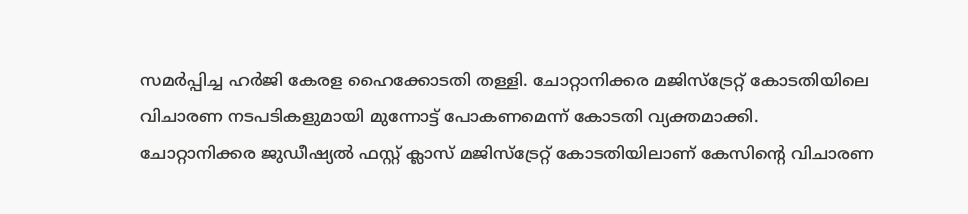സമർപ്പിച്ച ഹർജി കേരള ഹൈക്കോടതി തള്ളി. ചോറ്റാനിക്കര മജിസ്ട്രേറ്റ് കോടതിയിലെ വിചാരണ നടപടികളുമായി മുന്നോട്ട് പോകണമെന്ന് കോടതി വ്യക്തമാക്കി.
ചോറ്റാനിക്കര ജുഡീഷ്യൽ ഫസ്റ്റ് ക്ലാസ് മജിസ്ട്രേറ്റ് കോടതിയിലാണ് കേസിന്റെ വിചാരണ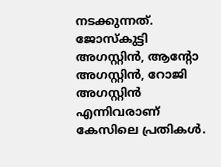നടക്കുന്നത്. ജോസ്കുട്ടി അഗസ്റ്റിൻ, ആന്റോ അഗസ്റ്റിൻ, റോജി അഗസ്റ്റിൻ എന്നിവരാണ് കേസിലെ പ്രതികൾ.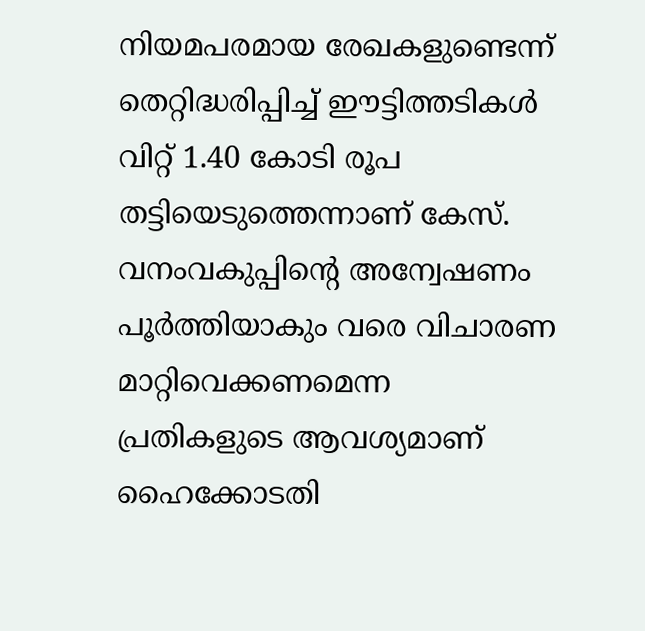നിയമപരമായ രേഖകളുണ്ടെന്ന് തെറ്റിദ്ധരിപ്പിച്ച് ഈട്ടിത്തടികൾ വിറ്റ് 1.40 കോടി രൂപ തട്ടിയെടുത്തെന്നാണ് കേസ്. വനംവകുപ്പിന്റെ അന്വേഷണം പൂർത്തിയാകും വരെ വിചാരണ മാറ്റിവെക്കണമെന്ന പ്രതികളുടെ ആവശ്യമാണ് ഹൈക്കോടതി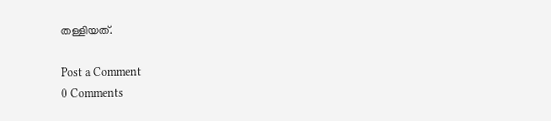തള്ളിയത്.

Post a Comment
0 Comments